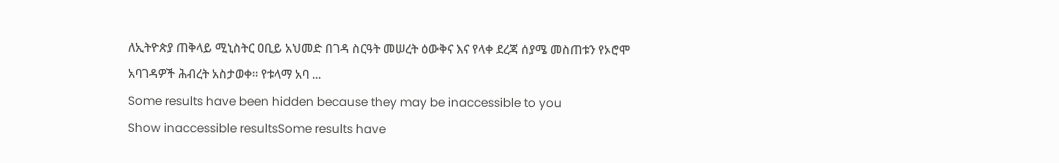ለኢትዮጵያ ጠቅላይ ሚኒስትር ዐቢይ አህመድ በገዳ ስርዓት መሠረት ዕውቅና እና የላቀ ደረጃ ሰያሜ መስጠቱን የኦሮሞ አባገዳዎች ሕብረት አስታወቀ። የቱላማ አባ ...
Some results have been hidden because they may be inaccessible to you
Show inaccessible resultsSome results have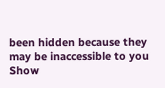been hidden because they may be inaccessible to you
Show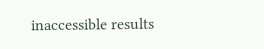inaccessible results